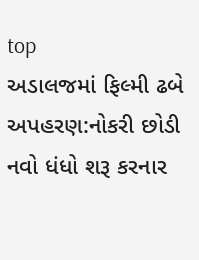top
અડાલજમાં ફિલ્મી ઢબે અપહરણ:નોકરી છોડી નવો ધંધો શરૂ કરનાર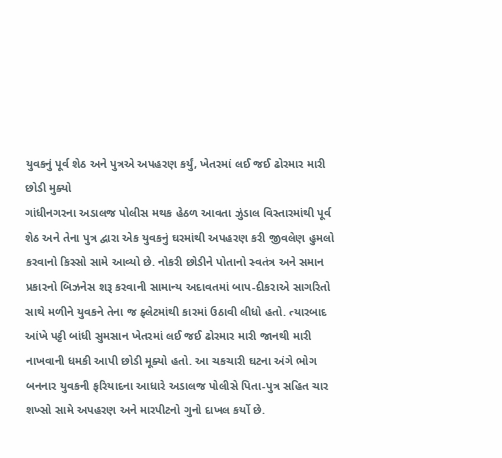યુવકનું પૂર્વ શેઠ અને પુત્રએ અપહરણ કર્યું, ખેતરમાં લઈ જઈ ઢોરમાર મારી છોડી મુક્યો
ગાંધીનગરના અડાલજ પોલીસ મથક હેઠળ આવતા ઝુંડાલ વિસ્તારમાંથી પૂર્વ શેઠ અને તેના પુત્ર દ્વારા એક યુવકનું ઘરમાંથી અપહરણ કરી જીવલેણ હુમલો કરવાનો કિસ્સો સામે આવ્યો છે. નોકરી છોડીને પોતાનો સ્વતંત્ર અને સમાન પ્રકારનો બિઝનેસ શરૂ કરવાની સામાન્ય અદાવતમાં બાપ-દીકરાએ સાગરિતો સાથે મળીને યુવકને તેના જ ફ્લેટમાંથી કારમાં ઉઠાવી લીધો હતો. ત્યારબાદ આંખે પટ્ટી બાંધી સુમસાન ખેતરમાં લઈ જઈ ઢોરમાર મારી જાનથી મારી નાખવાની ધમકી આપી છોડી મૂક્યો હતો. આ ચકચારી ઘટના અંગે ભોગ બનનાર યુવકની ફરિયાદના આધારે અડાલજ પોલીસે પિતા-પુત્ર સહિત ચાર શખ્સો સામે અપહરણ અને મારપીટનો ગુનો દાખલ કર્યો છે.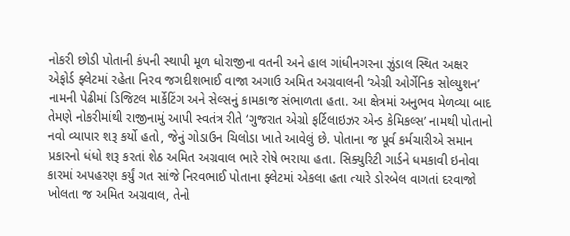નોકરી છોડી પોતાની કંપની સ્થાપી મૂળ ધોરાજીના વતની અને હાલ ગાંધીનગરના ઝુંડાલ સ્થિત અક્ષર એફોર્ડ ફ્લેટમાં રહેતા નિરવ જગદીશભાઈ વાજા અગાઉ અમિત અગ્રવાલની ‘એગ્રી ઓર્ગેનિક સોલ્યુશન’ નામની પેઢીમાં ડિજિટલ માર્કેટિંગ અને સેલ્સનું કામકાજ સંભાળતા હતા. આ ક્ષેત્રમાં અનુભવ મેળવ્યા બાદ તેમણે નોકરીમાંથી રાજીનામું આપી સ્વતંત્ર રીતે ‘ગુજરાત એગ્રો ફર્ટિલાઇઝર એન્ડ કેમિકલ્સ’ નામથી પોતાનો નવો વ્યાપાર શરૂ કર્યો હતો, જેનું ગોડાઉન ચિલોડા ખાતે આવેલું છે. પોતાના જ પૂર્વ કર્મચારીએ સમાન પ્રકારનો ધંધો શરૂ કરતાં શેઠ અમિત અગ્રવાલ ભારે રોષે ભરાયા હતા. સિક્યુરિટી ગાર્ડને ધમકાવી ઇનોવા કારમાં અપહરણ કર્યું ગત સાંજે નિરવભાઈ પોતાના ફ્લેટમાં એકલા હતા ત્યારે ડોરબેલ વાગતાં દરવાજો ખોલતા જ અમિત અગ્રવાલ, તેનો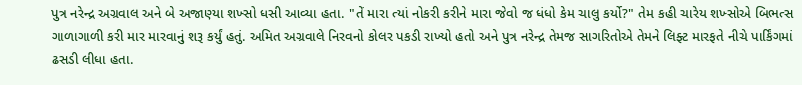પુત્ર નરેન્દ્ર અગ્રવાલ અને બે અજાણ્યા શખ્સો ધસી આવ્યા હતા. "તેં મારા ત્યાં નોકરી કરીને મારા જેવો જ ધંધો કેમ ચાલુ કર્યો?" તેમ કહી ચારેય શખ્સોએ બિભત્સ ગાળાગાળી કરી માર મારવાનું શરૂ કર્યું હતું. અમિત અગ્રવાલે નિરવનો કોલર પકડી રાખ્યો હતો અને પુત્ર નરેન્દ્ર તેમજ સાગરિતોએ તેમને લિફ્ટ મારફતે નીચે પાર્કિંગમાં ઢસડી લીધા હતા.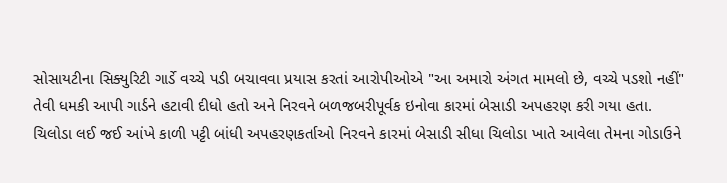સોસાયટીના સિક્યુરિટી ગાર્ડે વચ્ચે પડી બચાવવા પ્રયાસ કરતાં આરોપીઓએ "આ અમારો અંગત મામલો છે, વચ્ચે પડશો નહીં" તેવી ધમકી આપી ગાર્ડને હટાવી દીધો હતો અને નિરવને બળજબરીપૂર્વક ઇનોવા કારમાં બેસાડી અપહરણ કરી ગયા હતા. ચિલોડા લઈ જઈ આંખે કાળી પટ્ટી બાંધી અપહરણકર્તાઓ નિરવને કારમાં બેસાડી સીધા ચિલોડા ખાતે આવેલા તેમના ગોડાઉને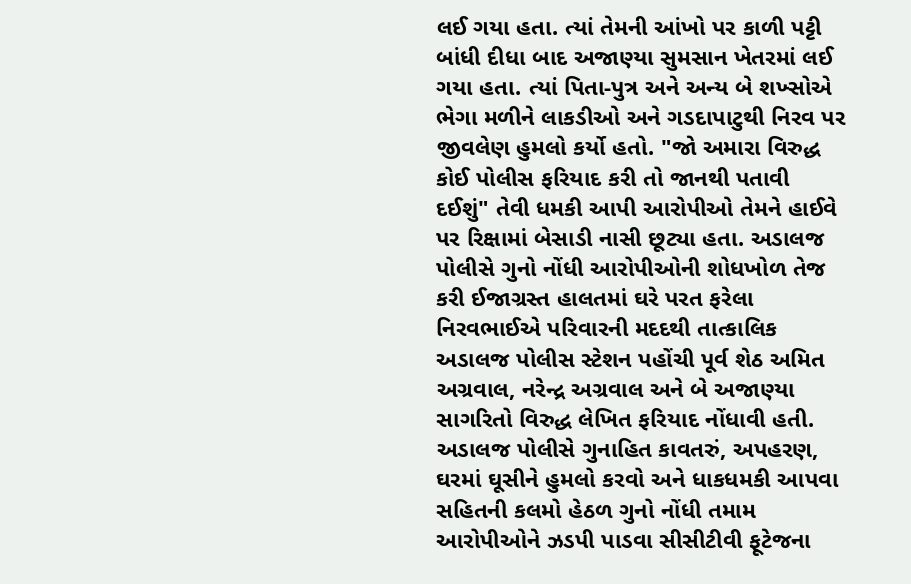લઈ ગયા હતા. ત્યાં તેમની આંખો પર કાળી પટ્ટી બાંધી દીધા બાદ અજાણ્યા સુમસાન ખેતરમાં લઈ ગયા હતા. ત્યાં પિતા-પુત્ર અને અન્ય બે શખ્સોએ ભેગા મળીને લાકડીઓ અને ગડદાપાટુથી નિરવ પર જીવલેણ હુમલો કર્યો હતો. "જો અમારા વિરુદ્ધ કોઈ પોલીસ ફરિયાદ કરી તો જાનથી પતાવી દઈશું" તેવી ધમકી આપી આરોપીઓ તેમને હાઈવે પર રિક્ષામાં બેસાડી નાસી છૂટ્યા હતા. અડાલજ પોલીસે ગુનો નોંધી આરોપીઓની શોધખોળ તેજ કરી ઈજાગ્રસ્ત હાલતમાં ઘરે પરત ફરેલા નિરવભાઈએ પરિવારની મદદથી તાત્કાલિક અડાલજ પોલીસ સ્ટેશન પહોંચી પૂર્વ શેઠ અમિત અગ્રવાલ, નરેન્દ્ર અગ્રવાલ અને બે અજાણ્યા સાગરિતો વિરુદ્ધ લેખિત ફરિયાદ નોંધાવી હતી. અડાલજ પોલીસે ગુનાહિત કાવતરું, અપહરણ, ઘરમાં ઘૂસીને હુમલો કરવો અને ધાકધમકી આપવા સહિતની કલમો હેઠળ ગુનો નોંધી તમામ આરોપીઓને ઝડપી પાડવા સીસીટીવી ફૂટેજના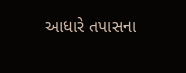આધારે તપાસના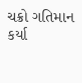ચક્રો ગતિમાન કર્યા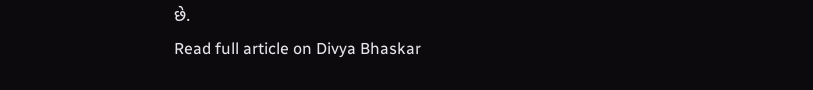છે.
Read full article on Divya Bhaskar